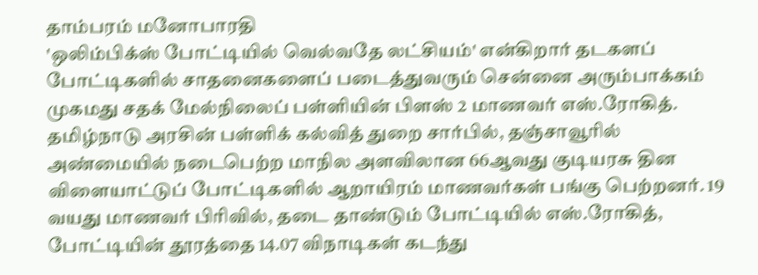தாம்பரம் மனோபாரதி
'ஒலிம்பிக்ஸ் போட்டியில் வெல்வதே லட்சியம்' என்கிறார் தடகளப் போட்டிகளில் சாதனைகளைப் படைத்துவரும் சென்னை அரும்பாக்கம் முகமது சதக் மேல்நிலைப் பள்ளியின் பிளஸ் 2 மாணவர் எஸ்.ரோகித்.
தமிழ்நாடு அரசின் பள்ளிக் கல்வித் துறை சார்பில், தஞ்சாவூரில் அண்மையில் நடைபெற்ற மாநில அளவிலான 66ஆவது குடியரசு தின விளையாட்டுப் போட்டிகளில் ஆறாயிரம் மாணவர்கள் பங்கு பெற்றனர். 19 வயது மாணவர் பிரிவில், தடை தாண்டும் போட்டியில் எஸ்.ரோகித், போட்டியின் தூரத்தை 14.07 விநாடிகள் கடந்து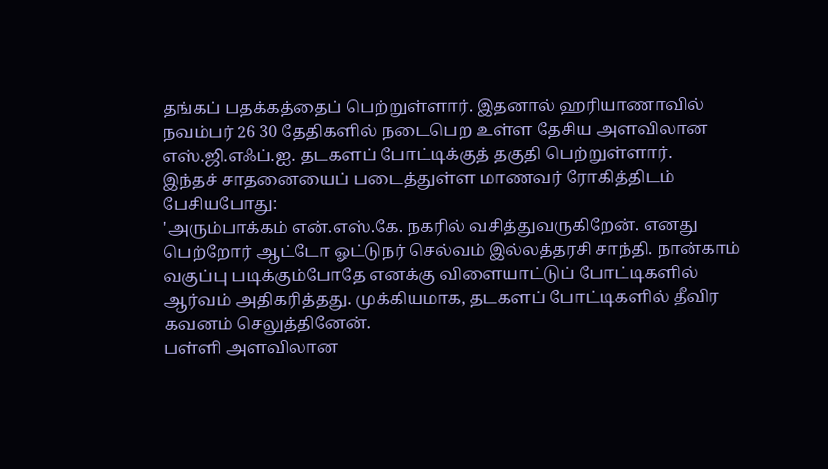தங்கப் பதக்கத்தைப் பெற்றுள்ளார். இதனால் ஹரியாணாவில் நவம்பர் 26 30 தேதிகளில் நடைபெற உள்ள தேசிய அளவிலான எஸ்.ஜி.எஃப்.ஐ. தடகளப் போட்டிக்குத் தகுதி பெற்றுள்ளார்.
இந்தச் சாதனையைப் படைத்துள்ள மாணவர் ரோகித்திடம் பேசியபோது:
'அரும்பாக்கம் என்.எஸ்.கே. நகரில் வசித்துவருகிறேன். எனது பெற்றோர் ஆட்டோ ஓட்டுநர் செல்வம் இல்லத்தரசி சாந்தி. நான்காம் வகுப்பு படிக்கும்போதே எனக்கு விளையாட்டுப் போட்டிகளில் ஆர்வம் அதிகரித்தது. முக்கியமாக, தடகளப் போட்டிகளில் தீவிர கவனம் செலுத்தினேன்.
பள்ளி அளவிலான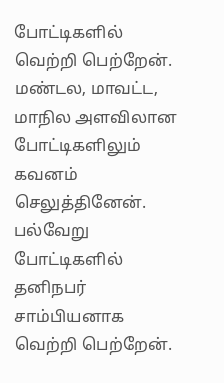போட்டிகளில் வெற்றி பெற்றேன். மண்டல, மாவட்ட, மாநில அளவிலான போட்டிகளிலும் கவனம் செலுத்தினேன். பல்வேறு போட்டிகளில் தனிநபர் சாம்பியனாக வெற்றி பெற்றேன்.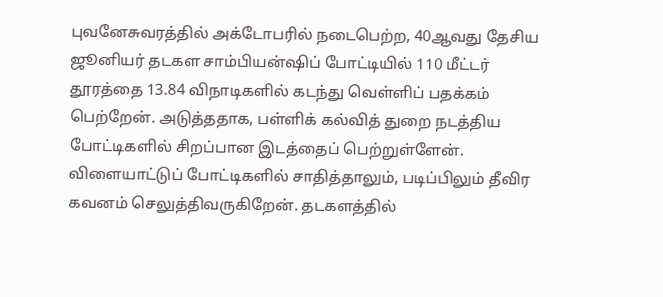புவனேசுவரத்தில் அக்டோபரில் நடைபெற்ற, 40ஆவது தேசிய ஜூனியர் தடகள சாம்பியன்ஷிப் போட்டியில் 110 மீட்டர் தூரத்தை 13.84 விநாடிகளில் கடந்து வெள்ளிப் பதக்கம் பெற்றேன். அடுத்ததாக, பள்ளிக் கல்வித் துறை நடத்திய போட்டிகளில் சிறப்பான இடத்தைப் பெற்றுள்ளேன்.
விளையாட்டுப் போட்டிகளில் சாதித்தாலும், படிப்பிலும் தீவிர கவனம் செலுத்திவருகிறேன். தடகளத்தில்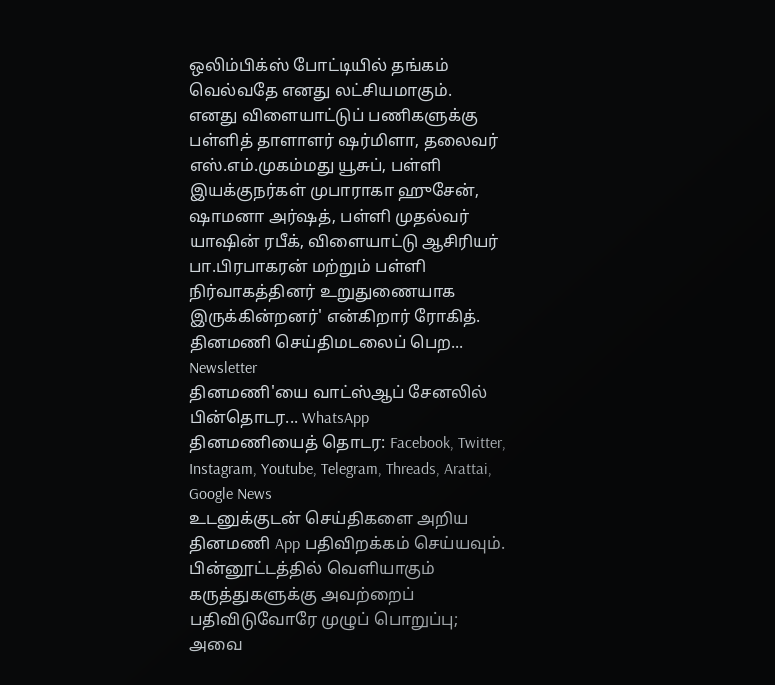ஒலிம்பிக்ஸ் போட்டியில் தங்கம் வெல்வதே எனது லட்சியமாகும்.
எனது விளையாட்டுப் பணிகளுக்கு பள்ளித் தாளாளர் ஷர்மிளா, தலைவர் எஸ்.எம்.முகம்மது யூசுப், பள்ளி இயக்குநர்கள் முபாராகா ஹுசேன், ஷாமனா அர்ஷத், பள்ளி முதல்வர் யாஷின் ரபீக், விளையாட்டு ஆசிரியர் பா.பிரபாகரன் மற்றும் பள்ளி நிர்வாகத்தினர் உறுதுணையாக இருக்கின்றனர்' என்கிறார் ரோகித்.
தினமணி செய்திமடலைப் பெற... Newsletter
தினமணி'யை வாட்ஸ்ஆப் சேனலில் பின்தொடர... WhatsApp
தினமணியைத் தொடர: Facebook, Twitter, Instagram, Youtube, Telegram, Threads, Arattai, Google News
உடனுக்குடன் செய்திகளை அறிய தினமணி App பதிவிறக்கம் செய்யவும்.
பின்னூட்டத்தில் வெளியாகும் கருத்துகளுக்கு அவற்றைப் பதிவிடுவோரே முழுப் பொறுப்பு; அவை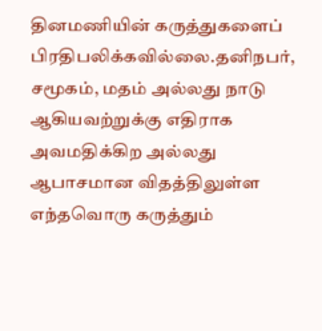தினமணியின் கருத்துகளைப் பிரதிபலிக்கவில்லை.தனிநபர், சமூகம், மதம் அல்லது நாடு ஆகியவற்றுக்கு எதிராக அவமதிக்கிற அல்லது ஆபாசமான விதத்திலுள்ள எந்தவொரு கருத்தும்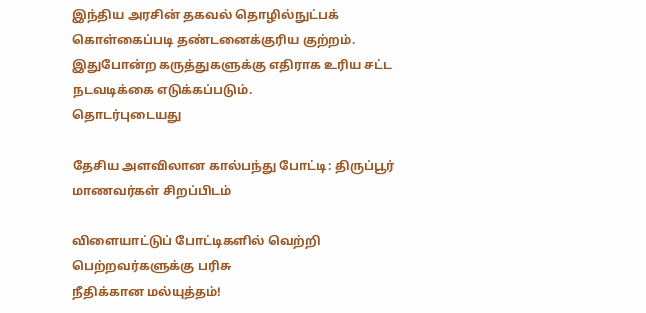இந்திய அரசின் தகவல் தொழில்நுட்பக் கொள்கைப்படி தண்டனைக்குரிய குற்றம். இதுபோன்ற கருத்துகளுக்கு எதிராக உரிய சட்ட நடவடிக்கை எடுக்கப்படும்.
தொடர்புடையது

தேசிய அளவிலான கால்பந்து போட்டி: திருப்பூர் மாணவர்கள் சிறப்பிடம்

விளையாட்டுப் போட்டிகளில் வெற்றி பெற்றவர்களுக்கு பரிசு
நீதிக்கான மல்யுத்தம்!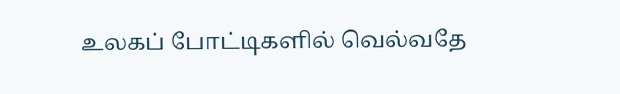உலகப் போட்டிகளில் வெல்வதே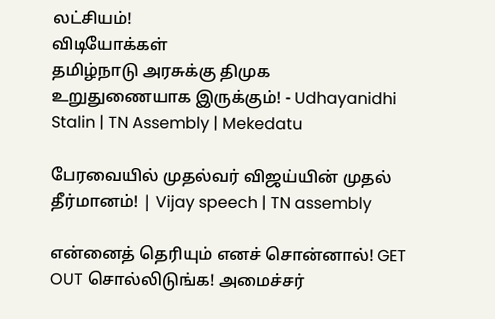லட்சியம்!
விடியோக்கள்
தமிழ்நாடு அரசுக்கு திமுக உறுதுணையாக இருக்கும்! - Udhayanidhi Stalin | TN Assembly | Mekedatu

பேரவையில் முதல்வர் விஜய்யின் முதல் தீர்மானம்! | Vijay speech | TN assembly

என்னைத் தெரியும் எனச் சொன்னால்! GET OUT சொல்லிடுங்க! அமைச்சர்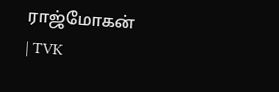ராஜ்மோகன் | TVK